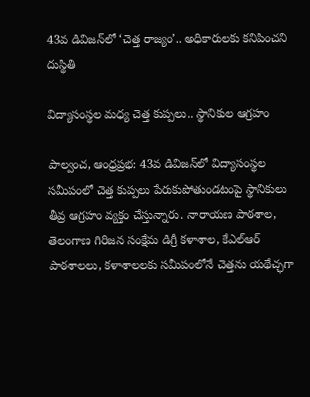43వ డివిజన్‌లో ‘చెత్త రాజ్యం’.. అధికారులకు కనిపించని దుస్థితి

విద్యాసంస్థల మధ్య చెత్త కుప్పలు.. స్థానికుల ఆగ్రహం

పాల్వంచ, ఆంధ్రప్రభ: 43వ డివిజన్‌లో విద్యాసంస్థల సమీపంలో చెత్త కుప్పలు పేరుకుపోతుండటంపై స్థానికులు తీవ్ర ఆగ్రహం వ్యక్తం చేస్తున్నారు. నారాయణ పాఠశాల, తెలంగాణ గిరిజన సంక్షేమ డిగ్రీ కళాశాల, కేఎల్‌ఆర్‌ పాఠశాలలు, కళాశాలలకు సమీపంలోనే చెత్తను యథేచ్ఛగా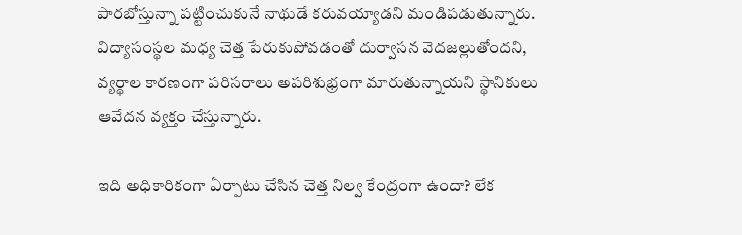పారబోస్తున్నా పట్టించుకునే నాథుడే కరువయ్యాడని మండిపడుతున్నారు. విద్యాసంస్థల మధ్య చెత్త పేరుకుపోవడంతో దుర్వాసన వెదజల్లుతోందని, వ్యర్థాల కారణంగా పరిసరాలు అపరిశుభ్రంగా మారుతున్నాయని స్థానికులు ఆవేదన వ్యక్తం చేస్తున్నారు.

ఇది అధికారికంగా ఏర్పాటు చేసిన చెత్త నిల్వ కేంద్రంగా ఉందా? లేక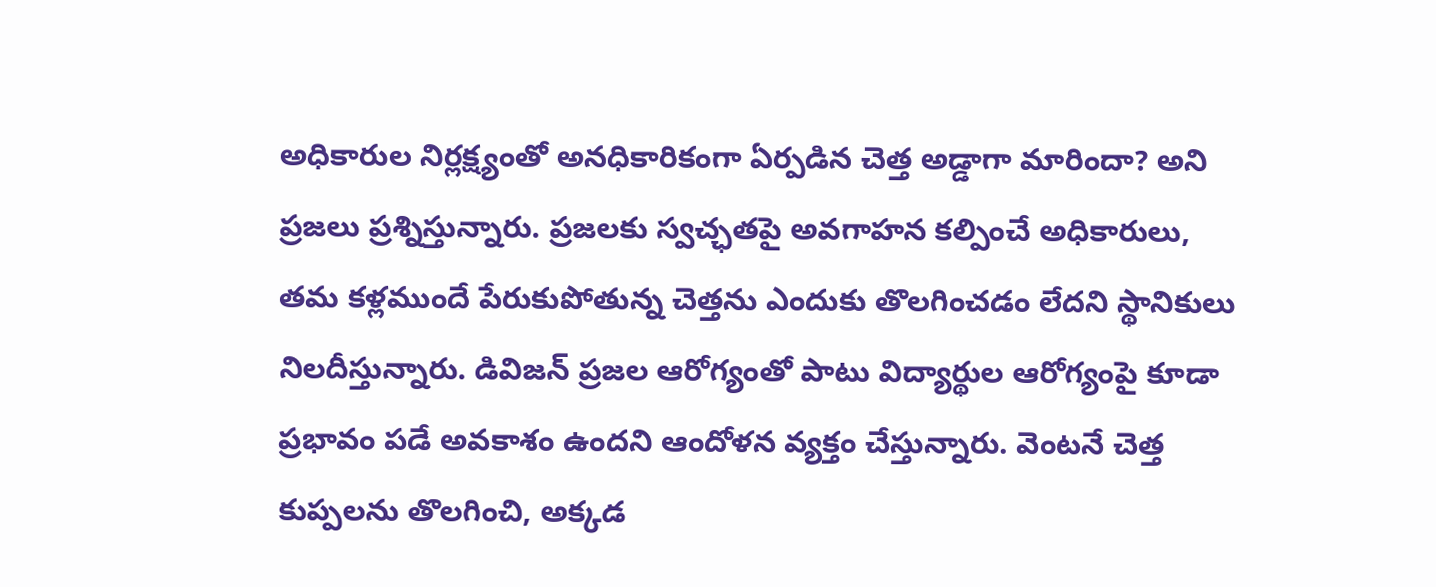అధికారుల నిర్లక్ష్యంతో అనధికారికంగా ఏర్పడిన చెత్త అడ్డాగా మారిందా? అని ప్రజలు ప్రశ్నిస్తున్నారు. ప్రజలకు స్వచ్ఛతపై అవగాహన కల్పించే అధికారులు, తమ కళ్లముందే పేరుకుపోతున్న చెత్తను ఎందుకు తొలగించడం లేదని స్థానికులు నిలదీస్తున్నారు. డివిజన్‌ ప్రజల ఆరోగ్యంతో పాటు విద్యార్థుల ఆరోగ్యంపై కూడా ప్రభావం పడే అవకాశం ఉందని ఆందోళన వ్యక్తం చేస్తున్నారు. వెంటనే చెత్త కుప్పలను తొలగించి, అక్కడ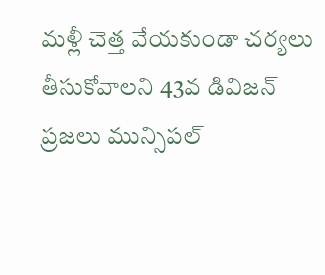మళ్లీ చెత్త వేయకుండా చర్యలు తీసుకోవాలని 43వ డివిజన్‌ ప్రజలు మున్సిపల్‌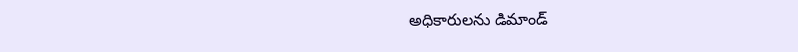అధికారులను డిమాండ్‌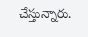చేస్తున్నారు.